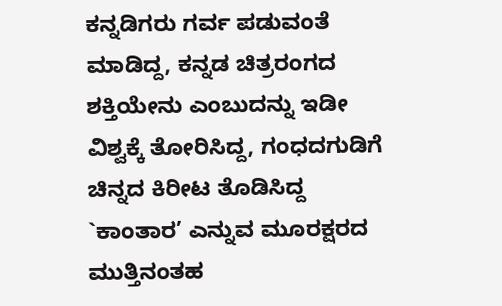ಕನ್ನಡಿಗರು ಗರ್ವ ಪಡುವಂತೆ ಮಾಡಿದ್ದ, ಕನ್ನಡ ಚಿತ್ರರಂಗದ ಶಕ್ತಿಯೇನು ಎಂಬುದನ್ನು ಇಡೀ ವಿಶ್ವಕ್ಕೆ ತೋರಿಸಿದ್ದ, ಗಂಧದಗುಡಿಗೆ ಚಿನ್ನದ ಕಿರೀಟ ತೊಡಿಸಿದ್ದ `ಕಾಂತಾರ’ ಎನ್ನುವ ಮೂರಕ್ಷರದ ಮುತ್ತಿನಂತಹ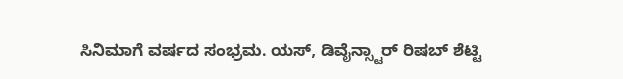ಸಿನಿಮಾಗೆ ವರ್ಷದ ಸಂಭ್ರಮ. ಯಸ್, ಡಿವೈನ್ಸ್ಟಾರ್ ರಿಷಬ್ ಶೆಟ್ಟಿ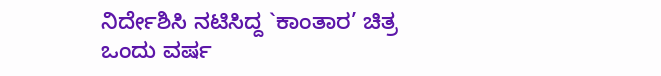ನಿರ್ದೇಶಿಸಿ ನಟಿಸಿದ್ದ `ಕಾಂತಾರ’ ಚಿತ್ರ ಒಂದು ವರ್ಷ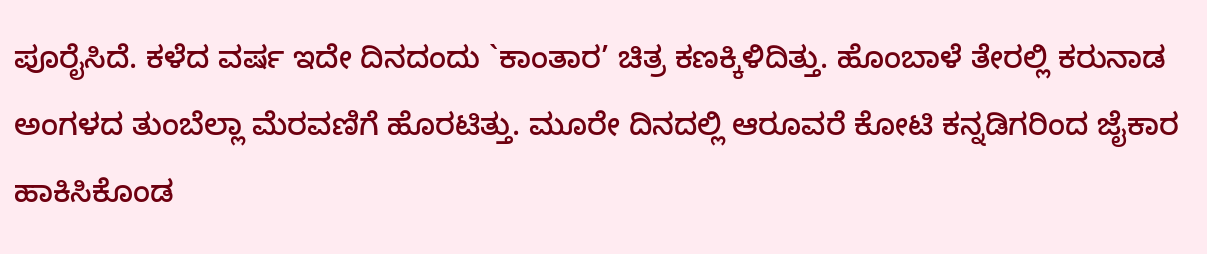ಪೂರೈಸಿದೆ. ಕಳೆದ ವರ್ಷ ಇದೇ ದಿನದಂದು `ಕಾಂತಾರ’ ಚಿತ್ರ ಕಣಕ್ಕಿಳಿದಿತ್ತು. ಹೊಂಬಾಳೆ ತೇರಲ್ಲಿ ಕರುನಾಡ ಅಂಗಳದ ತುಂಬೆಲ್ಲಾ ಮೆರವಣಿಗೆ ಹೊರಟಿತ್ತು. ಮೂರೇ ದಿನದಲ್ಲಿ ಆರೂವರೆ ಕೋಟಿ ಕನ್ನಡಿಗರಿಂದ ಜೈಕಾರ ಹಾಕಿಸಿಕೊಂಡ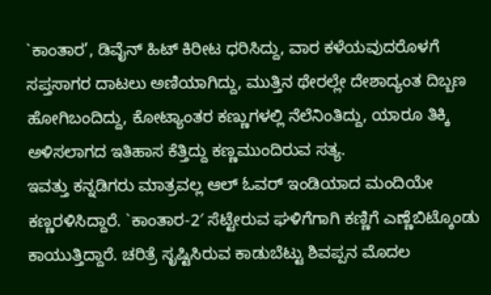`ಕಾಂತಾರ’, ಡಿವೈನ್ ಹಿಟ್ ಕಿರೀಟ ಧರಿಸಿದ್ದು, ವಾರ ಕಳೆಯವುದರೊಳಗೆ ಸಪ್ತಸಾಗರ ದಾಟಲು ಅಣಿಯಾಗಿದ್ದು, ಮುತ್ತಿನ ಥೇರಲ್ಲೇ ದೇಶಾದ್ಯಂತ ದಿಬ್ಬಣ ಹೋಗಿಬಂದಿದ್ದು, ಕೋಟ್ಯಾಂತರ ಕಣ್ಣುಗಳಲ್ಲಿ ನೆಲೆನಿಂತಿದ್ದು, ಯಾರೂ ತಿಕ್ಕಿ ಅಳಿಸಲಾಗದ ಇತಿಹಾಸ ಕೆತ್ತಿದ್ದು ಕಣ್ಣಮುಂದಿರುವ ಸತ್ಯ.
ಇವತ್ತು ಕನ್ನಡಿಗರು ಮಾತ್ರವಲ್ಲ ಆಲ್ ಓವರ್ ಇಂಡಿಯಾದ ಮಂದಿಯೇ ಕಣ್ಣರಳಿಸಿದ್ದಾರೆ. `ಕಾಂತಾರ-2′ ಸೆಟ್ಟೇರುವ ಘಳಿಗೆಗಾಗಿ ಕಣ್ಣಿಗೆ ಎಣ್ಣೆಬಿಟ್ಕೊಂಡು ಕಾಯುತ್ತಿದ್ದಾರೆ. ಚರಿತ್ರೆ ಸೃಷ್ಟಿಸಿರುವ ಕಾಡುಬೆಟ್ಟು ಶಿವಪ್ಪನ ಮೊದಲ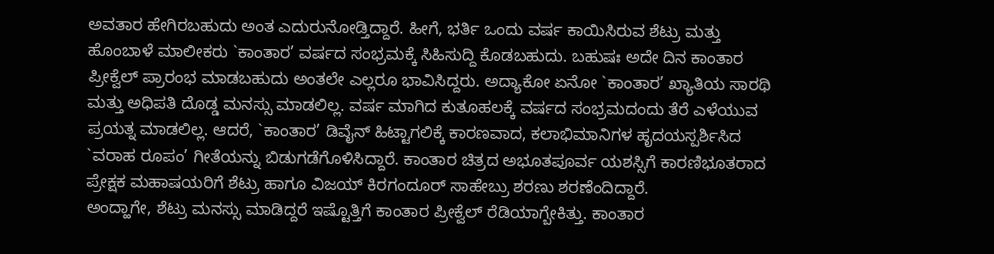ಅವತಾರ ಹೇಗಿರಬಹುದು ಅಂತ ಎದುರುನೋಡ್ತಿದ್ದಾರೆ. ಹೀಗೆ, ಭರ್ತಿ ಒಂದು ವರ್ಷ ಕಾಯಿಸಿರುವ ಶೆಟ್ರು ಮತ್ತು ಹೊಂಬಾಳೆ ಮಾಲೀಕರು `ಕಾಂತಾರ’ ವರ್ಷದ ಸಂಭ್ರಮಕ್ಕೆ ಸಿಹಿಸುದ್ದಿ ಕೊಡಬಹುದು. ಬಹುಷಃ ಅದೇ ದಿನ ಕಾಂತಾರ ಪ್ರೀಕ್ವೆಲ್ ಪ್ರಾರಂಭ ಮಾಡಬಹುದು ಅಂತಲೇ ಎಲ್ಲರೂ ಭಾವಿಸಿದ್ದರು. ಅದ್ಯಾಕೋ ಏನೋ `ಕಾಂತಾರ’ ಖ್ಯಾತಿಯ ಸಾರಥಿ ಮತ್ತು ಅಧಿಪತಿ ದೊಡ್ಡ ಮನಸ್ಸು ಮಾಡಲಿಲ್ಲ. ವರ್ಷ ಮಾಗಿದ ಕುತೂಹಲಕ್ಕೆ ವರ್ಷದ ಸಂಭ್ರಮದಂದು ತೆರೆ ಎಳೆಯುವ ಪ್ರಯತ್ನ ಮಾಡಲಿಲ್ಲ. ಆದರೆ, `ಕಾಂತಾರ’ ಡಿವೈನ್ ಹಿಟ್ಟಾಗಲಿಕ್ಕೆ ಕಾರಣವಾದ, ಕಲಾಭಿಮಾನಿಗಳ ಹೃದಯಸ್ಪರ್ಶಿಸಿದ `ವರಾಹ ರೂಪಂ’ ಗೀತೆಯನ್ನು ಬಿಡುಗಡೆಗೊಳಿಸಿದ್ದಾರೆ. ಕಾಂತಾರ ಚಿತ್ರದ ಅಭೂತಪೂರ್ವ ಯಶಸ್ಸಿಗೆ ಕಾರಣಿಭೂತರಾದ ಪ್ರೇಕ್ಷಕ ಮಹಾಷಯರಿಗೆ ಶೆಟ್ರು ಹಾಗೂ ವಿಜಯ್ ಕಿರಗಂದೂರ್ ಸಾಹೇಬ್ರು ಶರಣು ಶರಣೆಂದಿದ್ದಾರೆ.
ಅಂದ್ಹಾಗೇ, ಶೆಟ್ರು ಮನಸ್ಸು ಮಾಡಿದ್ದರೆ ಇಷ್ಟೊತ್ತಿಗೆ ಕಾಂತಾರ ಪ್ರೀಕ್ವೆಲ್ ರೆಡಿಯಾಗ್ಬೇಕಿತ್ತು. ಕಾಂತಾರ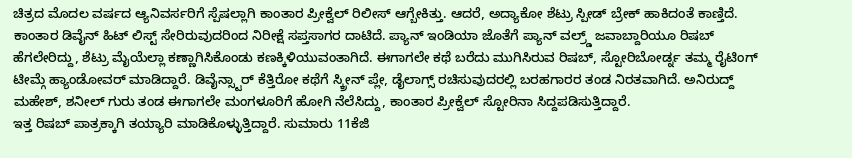ಚಿತ್ರದ ಮೊದಲ ವರ್ಷದ ಆ್ಯನಿವರ್ಸರಿಗೆ ಸ್ಪೆಷಲ್ಲಾಗಿ ಕಾಂತಾರ ಪ್ರೀಕ್ವೆಲ್ ರಿಲೀಸ್ ಆಗ್ಬೇಕಿತ್ತು. ಆದರೆ, ಅದ್ಯಾಕೋ ಶೆಟ್ರು ಸ್ಪೀಡ್ ಬ್ರೇಕ್ ಹಾಕಿದಂತೆ ಕಾಣ್ತಿದೆ. ಕಾಂತಾರ ಡಿವೈನ್ ಹಿಟ್ ಲಿಸ್ಟ್ ಸೇರಿರುವುದರಿಂದ ನಿರೀಕ್ಷೆ ಸಪ್ತಸಾಗರ ದಾಟಿದೆ. ಪ್ಯಾನ್ ಇಂಡಿಯಾ ಜೊತೆಗೆ ಪ್ಯಾನ್ ವಲ್ರ್ಡ್ ಜವಾಬ್ದಾರಿಯೂ ರಿಷಬ್ ಹೆಗಲೇರಿದ್ದು, ಶೆಟ್ರು ಮೈಯೆಲ್ಲಾ ಕಣ್ಣಾಗಿಸಿಕೊಂಡು ಕಣಕ್ಕಿಳಿಯುವಂತಾಗಿದೆ. ಈಗಾಗಲೇ ಕಥೆ ಬರೆದು ಮುಗಿಸಿರುವ ರಿಷಬ್, ಸ್ಟೋರಿಬೋರ್ಡ್ನ ತಮ್ಮ ರೈಟಿಂಗ್ ಟೀಮ್ಗೆ ಹ್ಯಾಂಡೋವರ್ ಮಾಡಿದ್ದಾರೆ. ಡಿವೈನ್ಸ್ಟಾರ್ ಕೆತ್ತಿರೋ ಕಥೆಗೆ ಸ್ಕ್ರೀನ್ ಪ್ಲೇ, ಡೈಲಾಗ್ಸ್ ರಚಿಸುವುದರಲ್ಲಿ ಬರಹಗಾರರ ತಂಡ ನಿರತವಾಗಿದೆ. ಅನಿರುದ್ದ್ ಮಹೇಶ್, ಶನೀಲ್ ಗುರು ತಂಡ ಈಗಾಗಲೇ ಮಂಗಳೂರಿಗೆ ಹೋಗಿ ನೆಲೆಸಿದ್ದು, ಕಾಂತಾರ ಪ್ರೀಕ್ವೆಲ್ ಸ್ಟೋರಿನಾ ಸಿದ್ದಪಡಿಸುತ್ತಿದ್ದಾರೆ.
ಇತ್ತ ರಿಷಬ್ ಪಾತ್ರಕ್ಕಾಗಿ ತಯ್ಯಾರಿ ಮಾಡಿಕೊಳ್ಳುತ್ತಿದ್ದಾರೆ. ಸುಮಾರು 11ಕೆಜಿ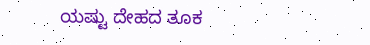ಯಷ್ಟು ದೇಹದ ತೂಕ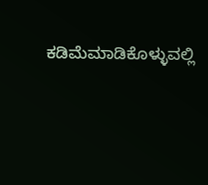ಕಡಿಮೆಮಾಡಿಕೊಳ್ಳುವಲ್ಲಿ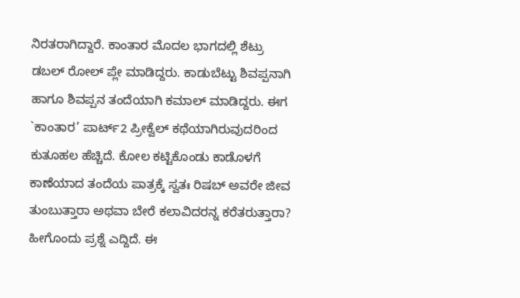ನಿರತರಾಗಿದ್ದಾರೆ. ಕಾಂತಾರ ಮೊದಲ ಭಾಗದಲ್ಲಿ ಶೆಟ್ರು ಡಬಲ್ ರೋಲ್ ಪ್ಲೇ ಮಾಡಿದ್ದರು. ಕಾಡುಬೆಟ್ಟು ಶಿವಪ್ಪನಾಗಿ ಹಾಗೂ ಶಿವಪ್ಪನ ತಂದೆಯಾಗಿ ಕಮಾಲ್ ಮಾಡಿದ್ದರು. ಈಗ `ಕಾಂತಾರ’ ಪಾರ್ಟ್2 ಪ್ರೀಕ್ವೆಲ್ ಕಥೆಯಾಗಿರುವುದರಿಂದ ಕುತೂಹಲ ಹೆಚ್ಚಿದೆ. ಕೋಲ ಕಟ್ಟಿಕೊಂಡು ಕಾಡೊಳಗೆ ಕಾಣೆಯಾದ ತಂದೆಯ ಪಾತ್ರಕ್ಕೆ ಸ್ವತಃ ರಿಷಬ್ ಅವರೇ ಜೀವ ತುಂಬುತ್ತಾರಾ ಅಥವಾ ಬೇರೆ ಕಲಾವಿದರನ್ನ ಕರೆತರುತ್ತಾರಾ? ಹೀಗೊಂದು ಪ್ರಶ್ನೆ ಎದ್ದಿದೆ. ಈ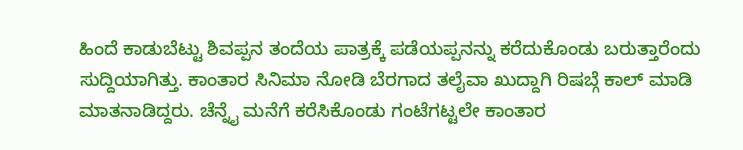ಹಿಂದೆ ಕಾಡುಬೆಟ್ಟು ಶಿವಪ್ಪನ ತಂದೆಯ ಪಾತ್ರಕ್ಕೆ ಪಡೆಯಪ್ಪನನ್ನು ಕರೆದುಕೊಂಡು ಬರುತ್ತಾರೆಂದು ಸುದ್ದಿಯಾಗಿತ್ತು. ಕಾಂತಾರ ಸಿನಿಮಾ ನೋಡಿ ಬೆರಗಾದ ತಲೈವಾ ಖುದ್ದಾಗಿ ರಿಷಬ್ಗೆ ಕಾಲ್ ಮಾಡಿ ಮಾತನಾಡಿದ್ದರು. ಚೆನ್ನೈ ಮನೆಗೆ ಕರೆಸಿಕೊಂಡು ಗಂಟೆಗಟ್ಟಲೇ ಕಾಂತಾರ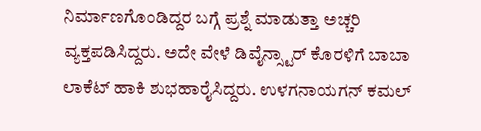ನಿರ್ಮಾಣಗೊಂಡಿದ್ದರ ಬಗ್ಗೆ ಪ್ರಶ್ನೆ ಮಾಡುತ್ತಾ ಅಚ್ಚರಿ ವ್ಯಕ್ತಪಡಿಸಿದ್ದರು. ಅದೇ ವೇಳೆ ಡಿವೈನ್ಸ್ಟಾರ್ ಕೊರಳಿಗೆ ಬಾಬಾ ಲಾಕೆಟ್ ಹಾಕಿ ಶುಭಹಾರೈಸಿದ್ದರು. ಉಳಗನಾಯಗನ್ ಕಮಲ್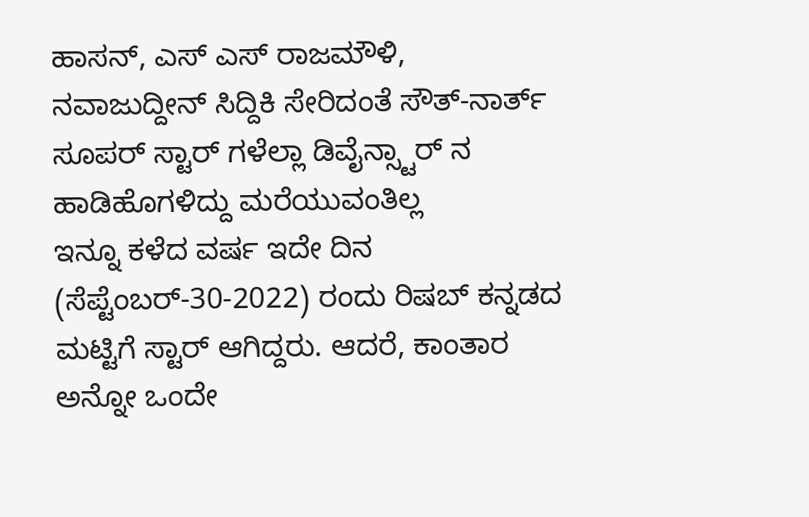ಹಾಸನ್, ಎಸ್ ಎಸ್ ರಾಜಮೌಳಿ, ನವಾಜುದ್ದೀನ್ ಸಿದ್ದಿಕಿ ಸೇರಿದಂತೆ ಸೌತ್-ನಾರ್ತ್ ಸೂಪರ್ ಸ್ಟಾರ್ ಗಳೆಲ್ಲಾ ಡಿವೈನ್ಸ್ಟಾರ್ ನ ಹಾಡಿಹೊಗಳಿದ್ದು ಮರೆಯುವಂತಿಲ್ಲ
ಇನ್ನೂ ಕಳೆದ ವರ್ಷ ಇದೇ ದಿನ (ಸೆಪ್ಟೆಂಬರ್-30-2022) ರಂದು ರಿಷಬ್ ಕನ್ನಡದ ಮಟ್ಟಿಗೆ ಸ್ಟಾರ್ ಆಗಿದ್ದರು. ಆದರೆ, ಕಾಂತಾರ ಅನ್ನೋ ಒಂದೇ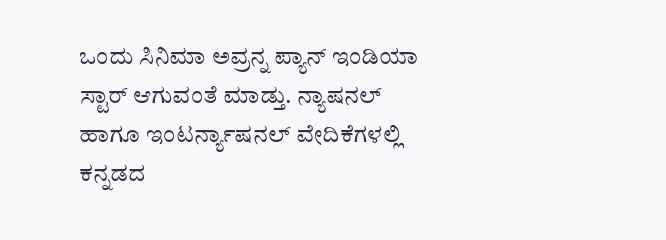ಒಂದು ಸಿನಿಮಾ ಅವ್ರನ್ನ ಪ್ಯಾನ್ ಇಂಡಿಯಾ ಸ್ಟಾರ್ ಆಗುವಂತೆ ಮಾಡ್ತು. ನ್ಯಾಷನಲ್ ಹಾಗೂ ಇಂಟರ್ನ್ಯಾಷನಲ್ ವೇದಿಕೆಗಳಲ್ಲಿ ಕನ್ನಡದ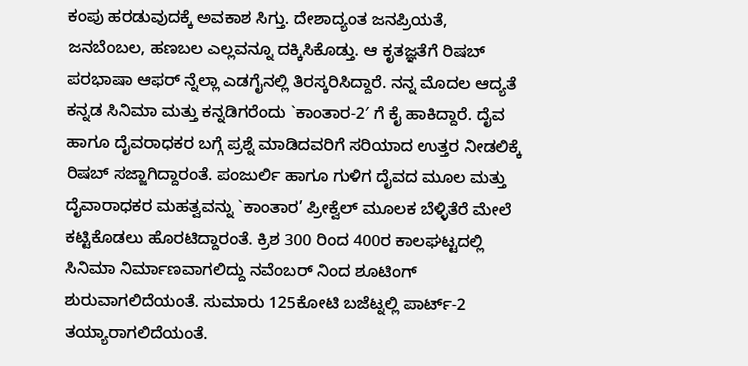ಕಂಪು ಹರಡುವುದಕ್ಕೆ ಅವಕಾಶ ಸಿಗ್ತು. ದೇಶಾದ್ಯಂತ ಜನಪ್ರಿಯತೆ, ಜನಬೆಂಬಲ, ಹಣಬಲ ಎಲ್ಲವನ್ನೂ ದಕ್ಕಿಸಿಕೊಡ್ತು. ಆ ಕೃತಜ್ಞತೆಗೆ ರಿಷಬ್ ಪರಭಾಷಾ ಆಫರ್ ನ್ನೆಲ್ಲಾ ಎಡಗೈನಲ್ಲಿ ತಿರಸ್ಕರಿಸಿದ್ದಾರೆ. ನನ್ನ ಮೊದಲ ಆದ್ಯತೆ ಕನ್ನಡ ಸಿನಿಮಾ ಮತ್ತು ಕನ್ನಡಿಗರೆಂದು `ಕಾಂತಾರ-2′ ಗೆ ಕೈ ಹಾಕಿದ್ದಾರೆ. ದೈವ ಹಾಗೂ ದೈವರಾಧಕರ ಬಗ್ಗೆ ಪ್ರಶ್ನೆ ಮಾಡಿದವರಿಗೆ ಸರಿಯಾದ ಉತ್ತರ ನೀಡಲಿಕ್ಕೆ ರಿಷಬ್ ಸಜ್ಜಾಗಿದ್ದಾರಂತೆ. ಪಂಜುರ್ಲಿ ಹಾಗೂ ಗುಳಿಗ ದೈವದ ಮೂಲ ಮತ್ತು ದೈವಾರಾಧಕರ ಮಹತ್ವವನ್ನು `ಕಾಂತಾರ’ ಪ್ರೀಕ್ವೆಲ್ ಮೂಲಕ ಬೆಳ್ಳಿತೆರೆ ಮೇಲೆ ಕಟ್ಟಿಕೊಡಲು ಹೊರಟಿದ್ದಾರಂತೆ. ಕ್ರಿಶ 300 ರಿಂದ 400ರ ಕಾಲಘಟ್ಟದಲ್ಲಿ ಸಿನಿಮಾ ನಿರ್ಮಾಣವಾಗಲಿದ್ದು ನವೆಂಬರ್ ನಿಂದ ಶೂಟಿಂಗ್ ಶುರುವಾಗಲಿದೆಯಂತೆ. ಸುಮಾರು 125ಕೋಟಿ ಬಜೆಟ್ನಲ್ಲಿ ಪಾರ್ಟ್-2 ತಯ್ಯಾರಾಗಲಿದೆಯಂತೆ.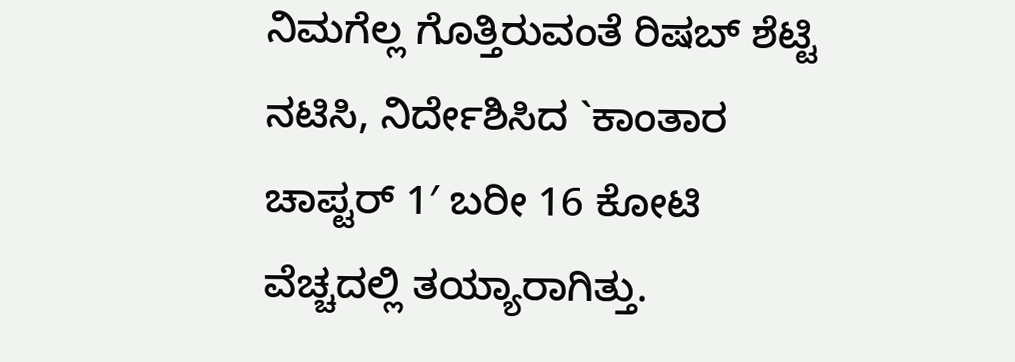ನಿಮಗೆಲ್ಲ ಗೊತ್ತಿರುವಂತೆ ರಿಷಬ್ ಶೆಟ್ಟಿ ನಟಿಸಿ, ನಿರ್ದೇಶಿಸಿದ `ಕಾಂತಾರ ಚಾಪ್ಟರ್ 1′ ಬರೀ 16 ಕೋಟಿ ವೆಚ್ಚದಲ್ಲಿ ತಯ್ಯಾರಾಗಿತ್ತು.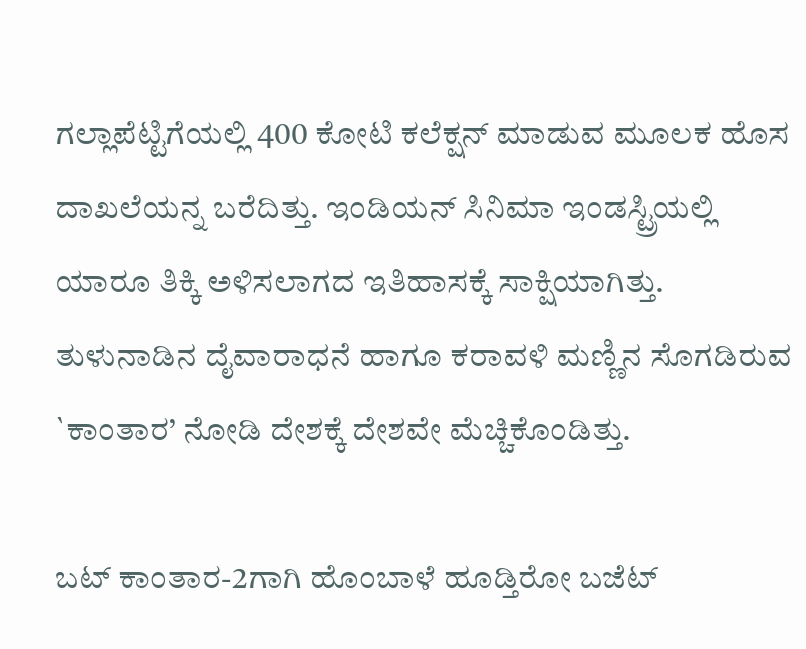ಗಲ್ಲಾಪೆಟ್ಟಿಗೆಯಲ್ಲಿ 400 ಕೋಟಿ ಕಲೆಕ್ಷನ್ ಮಾಡುವ ಮೂಲಕ ಹೊಸ ದಾಖಲೆಯನ್ನ ಬರೆದಿತ್ತು. ಇಂಡಿಯನ್ ಸಿನಿಮಾ ಇಂಡಸ್ಟ್ರಿಯಲ್ಲಿ ಯಾರೂ ತಿಕ್ಕಿ ಅಳಿಸಲಾಗದ ಇತಿಹಾಸಕ್ಕೆ ಸಾಕ್ಷಿಯಾಗಿತ್ತು. ತುಳುನಾಡಿನ ದೈವಾರಾಧನೆ ಹಾಗೂ ಕರಾವಳಿ ಮಣ್ಣಿನ ಸೊಗಡಿರುವ `ಕಾಂತಾರ’ ನೋಡಿ ದೇಶಕ್ಕೆ ದೇಶವೇ ಮೆಚ್ಚಿಕೊಂಡಿತ್ತು.

ಬಟ್ ಕಾಂತಾರ-2ಗಾಗಿ ಹೊಂಬಾಳೆ ಹೂಡ್ತಿರೋ ಬಜೆಟ್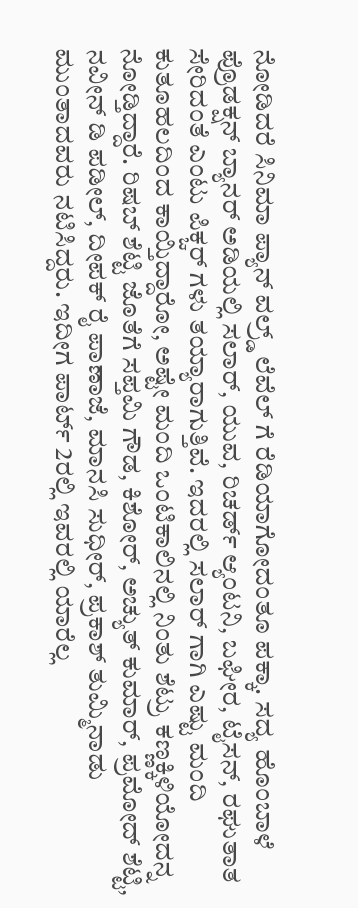ನೋಡಿದರೆ ಸಿನಿಮಾ ಪ್ಯಾನ್ ವಲ್ರ್ಡ್ ಲೆವೆಲ್ ಗೆ ರೆಡಿಯಾಗೋದಂತೂ ಪಕ್ಕಾ. ಸದ್ಯ ಹೊಂಬಾಳೆ ಪ್ರೊಡಕ್ಷನ್ ಬ್ಯಾನರ್ ಅಡಿಯಲ್ಲಿ ಸಲಾರ್, ಯುವ, ರಿಚರ್ಡ್ ಆ್ಯಂಟನಿ, ಬಘೀರ, ಟೈಸನ್, ರಘುತಾತ ಸೇರಿದಂತೆ ಎಂಟು ಪಿಕ್ಚರ್ ಗಳು ತಯ್ಯಾರಾಗುತ್ತಿವೆ. ಇದರಲ್ಲಿ ಸಲಾರ್ ಗಾಗಿ ಎಷ್ಟು ಮಂದಿ ಕುತೂಹಲದಿಂದ ಕಾಯ್ತಿದ್ದಾರೋ, ಅಷ್ಟೇ ಮಂದಿ ಒಂಟಿಕಾಲಿನಲ್ಲಿ ನಿಂತು ಶೆಟ್ರು ಕಣ್ಣಕ್ಕಿಳಿಯೋದನ್ನ ನೋಡ್ತಿದ್ದಾರೆ. ರಿಷಬ್ ಶೆಟ್ಟಿ ಜೊತೆಗೆ ಸಪ್ತಮಿ ಗೌಡ, ಕಿಶೋರ್, ಅಚ್ಯುತ್ ಕುಮಾರ್, ಪ್ರಮೋದ್ ಶೆಟ್ಟಿ, ನವೀನ್ ಡಿ ಪಡೀಲ್, ದೀಪಕ್ ರೈ ಪಾಣಾಜೆ, ಮಾನಸಿ ಸುಧೀರ್, ಪ್ರಕಾಶ್ ತುಮ್ಮಿನಾಡು ಮುಂತಾದವರು ನಟಿಸಿದ್ದರು. ಇದೀಗ ಪಾರ್ಟ್ 2ರಲ್ಲಿ ಇವರಲ್ಲಿ ಯಾರೆಲ್ಲ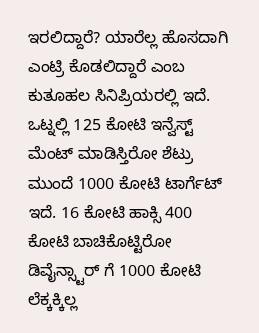ಇರಲಿದ್ದಾರೆ? ಯಾರೆಲ್ಲ ಹೊಸದಾಗಿ ಎಂಟ್ರಿ ಕೊಡಲಿದ್ದಾರೆ ಎಂಬ ಕುತೂಹಲ ಸಿನಿಪ್ರಿಯರಲ್ಲಿ ಇದೆ. ಒಟ್ನಲ್ಲಿ 125 ಕೋಟಿ ಇನ್ವೆಸ್ಟ್ ಮೆಂಟ್ ಮಾಡಿಸ್ತಿರೋ ಶೆಟ್ರು ಮುಂದೆ 1000 ಕೋಟಿ ಟಾರ್ಗೆಟ್ ಇದೆ. 16 ಕೋಟಿ ಹಾಕ್ಸಿ 400 ಕೋಟಿ ಬಾಚಿಕೊಟ್ಟಿರೋ ಡಿವೈನ್ಸ್ಟಾರ್ ಗೆ 1000 ಕೋಟಿ ಲೆಕ್ಕಕ್ಕಿಲ್ಲ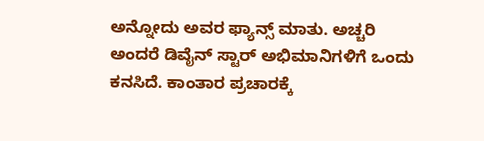ಅನ್ನೋದು ಅವರ ಫ್ಯಾನ್ಸ್ ಮಾತು. ಅಚ್ಚರಿ ಅಂದರೆ ಡಿವೈನ್ ಸ್ಟಾರ್ ಅಭಿಮಾನಿಗಳಿಗೆ ಒಂದು ಕನಸಿದೆ. ಕಾಂತಾರ ಪ್ರಚಾರಕ್ಕೆ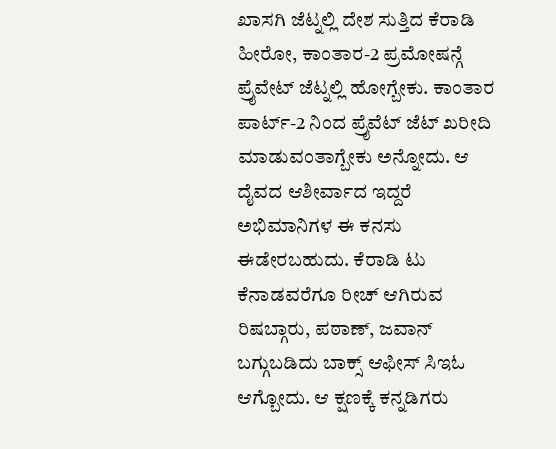ಖಾಸಗಿ ಜೆಟ್ನಲ್ಲಿ ದೇಶ ಸುತ್ತಿದ ಕೆರಾಡಿ ಹೀರೋ, ಕಾಂತಾರ-2 ಪ್ರಮೋಷನ್ಗೆ ಪ್ರೈವೇಟ್ ಜೆಟ್ನಲ್ಲಿ ಹೋಗ್ಬೇಕು. ಕಾಂತಾರ ಪಾರ್ಟ್-2 ನಿಂದ ಪ್ರೈವೆಟ್ ಜೆಟ್ ಖರೀದಿ ಮಾಡುವಂತಾಗ್ಬೇಕು ಅನ್ನೋದು. ಆ ದೈವದ ಆಶೀರ್ವಾದ ಇದ್ದರೆ ಅಭಿಮಾನಿಗಳ ಈ ಕನಸು ಈಡೇರಬಹುದು. ಕೆರಾಡಿ ಟು ಕೆನಾಡವರೆಗೂ ರೀಚ್ ಆಗಿರುವ ರಿಷಬ್ಗಾರು, ಪಠಾಣ್, ಜವಾನ್ ಬಗ್ಗುಬಡಿದು ಬಾಕ್ಸ್ ಆಫೀಸ್ ಸಿಇಓ ಆಗ್ಬೋದು. ಆ ಕ್ಷಣಕ್ಕೆ ಕನ್ನಡಿಗರು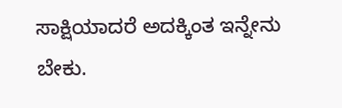ಸಾಕ್ಷಿಯಾದರೆ ಅದಕ್ಕಿಂತ ಇನ್ನೇನು ಬೇಕು.